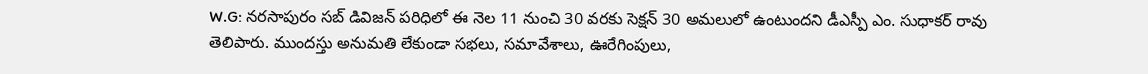W.G: నరసాపురం సబ్ డివిజన్ పరిధిలో ఈ నెల 11 నుంచి 30 వరకు సెక్షన్ 30 అమలులో ఉంటుందని డీఎస్పీ ఎం. సుధాకర్ రావు తెలిపారు. ముందస్తు అనుమతి లేకుండా సభలు, సమావేశాలు, ఊరేగింపులు,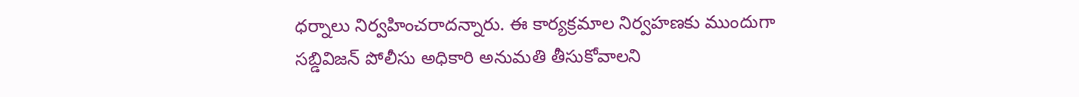ధర్నాలు నిర్వహించరాదన్నారు. ఈ కార్యక్రమాల నిర్వహణకు ముందుగా సబ్డివిజన్ పోలీసు అధికారి అనుమతి తీసుకోవాలని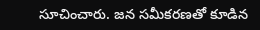సూచించారు. జన సమీకరణతో కూడిన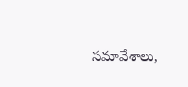సమావేశాలు,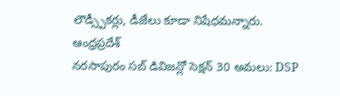లౌడ్స్పీకర్లు, డీజేలు కూడా నిషేధమన్నారు.
ఆంధ్రప్రదేశ్
నరసాపురం సబ్ డివిజన్లో సెక్షన్ 30 అమలు: DSP